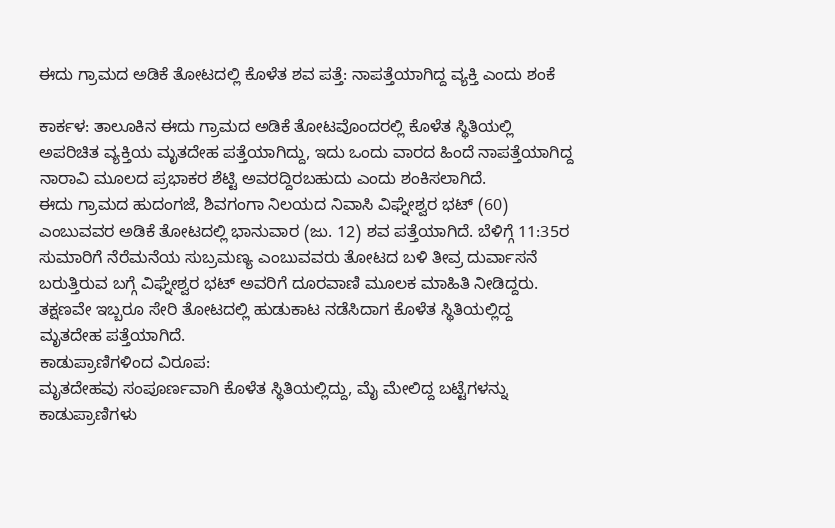ಈದು ಗ್ರಾಮದ ಅಡಿಕೆ ತೋಟದಲ್ಲಿ ಕೊಳೆತ ಶವ ಪತ್ತೆ: ನಾಪತ್ತೆಯಾಗಿದ್ದ ವ್ಯಕ್ತಿ ಎಂದು ಶಂಕೆ

ಕಾರ್ಕಳ: ತಾಲೂಕಿನ ಈದು ಗ್ರಾಮದ ಅಡಿಕೆ ತೋಟವೊಂದರಲ್ಲಿ ಕೊಳೆತ ಸ್ಥಿತಿಯಲ್ಲಿ ಅಪರಿಚಿತ ವ್ಯಕ್ತಿಯ ಮೃತದೇಹ ಪತ್ತೆಯಾಗಿದ್ದು, ಇದು ಒಂದು ವಾರದ ಹಿಂದೆ ನಾಪತ್ತೆಯಾಗಿದ್ದ ನಾರಾವಿ ಮೂಲದ ಪ್ರಭಾಕರ ಶೆಟ್ಟಿ ಅವರದ್ದಿರಬಹುದು ಎಂದು ಶಂಕಿಸಲಾಗಿದೆ.
ಈದು ಗ್ರಾಮದ ಹುದಂಗಜೆ, ಶಿವಗಂಗಾ ನಿಲಯದ ನಿವಾಸಿ ವಿಘ್ನೇಶ್ವರ ಭಟ್ (60) ಎಂಬುವವರ ಅಡಿಕೆ ತೋಟದಲ್ಲಿ ಭಾನುವಾರ (ಜು. 12) ಶವ ಪತ್ತೆಯಾಗಿದೆ. ಬೆಳಿಗ್ಗೆ 11:35ರ ಸುಮಾರಿಗೆ ನೆರೆಮನೆಯ ಸುಬ್ರಮಣ್ಯ ಎಂಬುವವರು ತೋಟದ ಬಳಿ ತೀವ್ರ ದುರ್ವಾಸನೆ ಬರುತ್ತಿರುವ ಬಗ್ಗೆ ವಿಘ್ನೇಶ್ವರ ಭಟ್ ಅವರಿಗೆ ದೂರವಾಣಿ ಮೂಲಕ ಮಾಹಿತಿ ನೀಡಿದ್ದರು. ತಕ್ಷಣವೇ ಇಬ್ಬರೂ ಸೇರಿ ತೋಟದಲ್ಲಿ ಹುಡುಕಾಟ ನಡೆಸಿದಾಗ ಕೊಳೆತ ಸ್ಥಿತಿಯಲ್ಲಿದ್ದ ಮೃತದೇಹ ಪತ್ತೆಯಾಗಿದೆ.
ಕಾಡುಪ್ರಾಣಿಗಳಿಂದ ವಿರೂಪ:
ಮೃತದೇಹವು ಸಂಪೂರ್ಣವಾಗಿ ಕೊಳೆತ ಸ್ಥಿತಿಯಲ್ಲಿದ್ದು, ಮೈ ಮೇಲಿದ್ದ ಬಟ್ಟೆಗಳನ್ನು ಕಾಡುಪ್ರಾಣಿಗಳು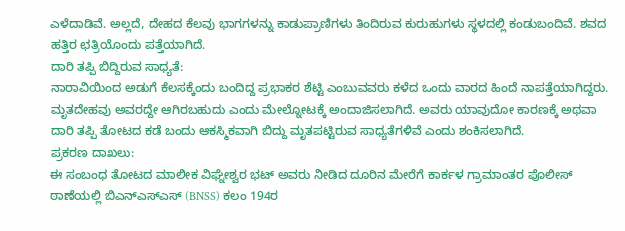ಎಳೆದಾಡಿವೆ. ಅಲ್ಲದೆ, ದೇಹದ ಕೆಲವು ಭಾಗಗಳನ್ನು ಕಾಡುಪ್ರಾಣಿಗಳು ತಿಂದಿರುವ ಕುರುಹುಗಳು ಸ್ಥಳದಲ್ಲಿ ಕಂಡುಬಂದಿವೆ. ಶವದ ಹತ್ತಿರ ಛತ್ರಿಯೊಂದು ಪತ್ತೆಯಾಗಿದೆ.
ದಾರಿ ತಪ್ಪಿ ಬಿದ್ದಿರುವ ಸಾಧ್ಯತೆ:
ನಾರಾವಿಯಿಂದ ಅಡುಗೆ ಕೆಲಸಕ್ಕೆಂದು ಬಂದಿದ್ದ ಪ್ರಭಾಕರ ಶೆಟ್ಟಿ ಎಂಬುವವರು ಕಳೆದ ಒಂದು ವಾರದ ಹಿಂದೆ ನಾಪತ್ತೆಯಾಗಿದ್ದರು. ಮೃತದೇಹವು ಅವರದ್ದೇ ಆಗಿರಬಹುದು ಎಂದು ಮೇಲ್ನೋಟಕ್ಕೆ ಅಂದಾಜಿಸಲಾಗಿದೆ. ಅವರು ಯಾವುದೋ ಕಾರಣಕ್ಕೆ ಅಥವಾ ದಾರಿ ತಪ್ಪಿ ತೋಟದ ಕಡೆ ಬಂದು ಆಕಸ್ಮಿಕವಾಗಿ ಬಿದ್ದು ಮೃತಪಟ್ಟಿರುವ ಸಾಧ್ಯತೆಗಳಿವೆ ಎಂದು ಶಂಕಿಸಲಾಗಿದೆ.
ಪ್ರಕರಣ ದಾಖಲು:
ಈ ಸಂಬಂಧ ತೋಟದ ಮಾಲೀಕ ವಿಘ್ನೇಶ್ವರ ಭಟ್ ಅವರು ನೀಡಿದ ದೂರಿನ ಮೇರೆಗೆ ಕಾರ್ಕಳ ಗ್ರಾಮಾಂತರ ಪೊಲೀಸ್ ಠಾಣೆಯಲ್ಲಿ ಬಿಎನ್‌ಎಸ್‌ಎಸ್ (BNSS) ಕಲಂ 194ರ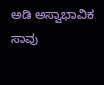ಅಡಿ ಅಸ್ವಾಭಾವಿಕ ಸಾವು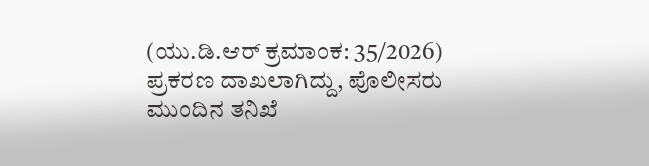(ಯು.ಡಿ.ಆರ್ ಕ್ರಮಾಂಕ: 35/2026) ಪ್ರಕರಣ ದಾಖಲಾಗಿದ್ದು, ಪೊಲೀಸರು ಮುಂದಿನ ತನಿಖೆ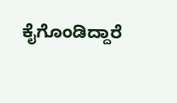ಕೈಗೊಂಡಿದ್ದಾರೆ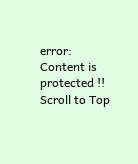error: Content is protected !!
Scroll to Top